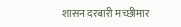शासन दरबारी मच्छीमार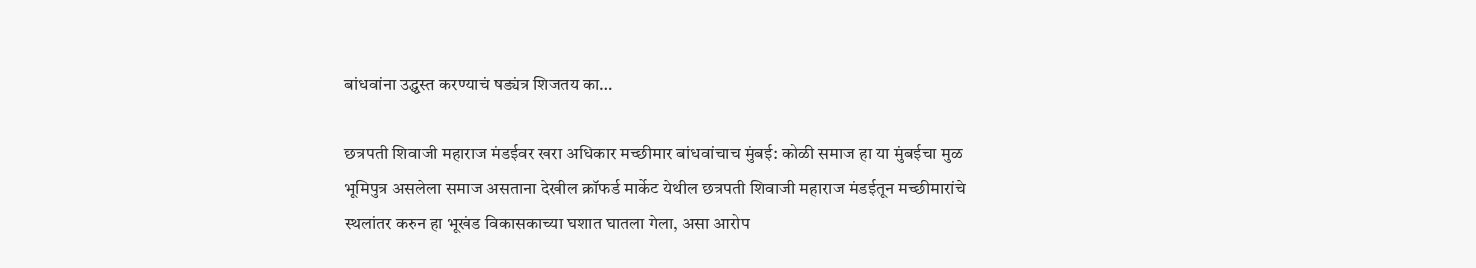बांधवांना उद्ध्वस्त करण्याचं षड्यंत्र शिजतय का…

छत्रपती शिवाजी महाराज मंडईवर खरा अधिकार मच्छीमार बांधवांचाच मुंबई: कोळी समाज हा या मुंबईचा मुळ भूमिपुत्र असलेला समाज असताना देखील क्रॉफर्ड मार्केट येथील छत्रपती शिवाजी महाराज मंडईतून मच्छीमारांचे स्थलांतर करुन हा भूखंड विकासकाच्या घशात घातला गेला, असा आरोप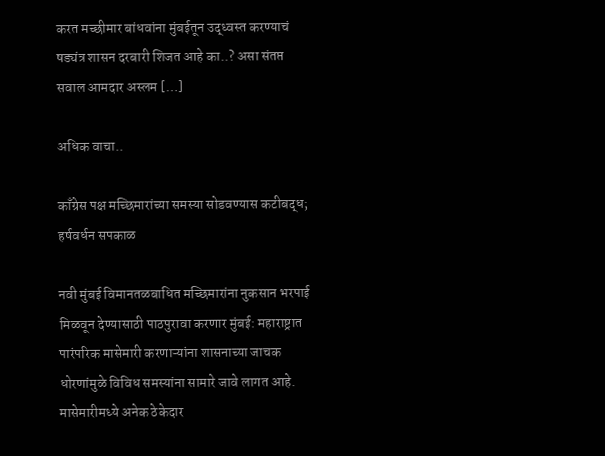करत मच्छीमार बांधवांना मुंबईतून उद्ध्वस्त करण्याचं षड्यंत्र शासन दरबारी शिजत आहे का..? असा संतप्त सवाल आमदार अस्लम […]

अधिक वाचा..

काँग्रेस पक्ष मच्छिमारांच्या समस्या सोडवण्यास कटीबद्ध; हर्षवर्धन सपकाळ

नवी मुंबई विमानतळबाधित मच्छिमारांना नुकसान भरपाई मिळवून देण्यासाठी पाठपुरावा करणार मुंबई: महाराष्ट्रात पारंपरिक मासेमारी करणाऱ्यांना शासनाच्या जाचक धोरणांमुळे विविध समस्यांना सामारे जावे लागत आहे. मासेमारीमध्ये अनेक ठेकेदार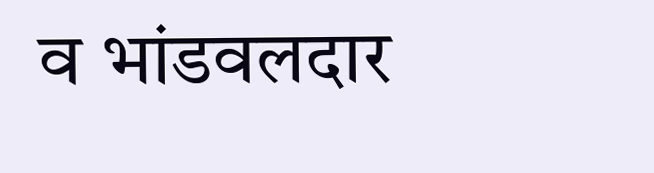व भांडवलदार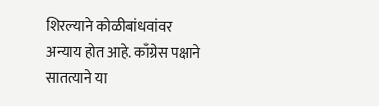शिरल्याने कोळीबांधवांवर अन्याय होत आहे. काँग्रेस पक्षाने सातत्याने या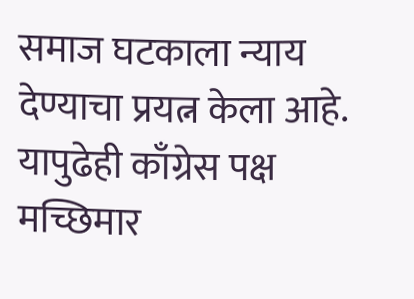समाज घटकाला न्याय देण्याचा प्रयत्न केला आहे. यापुढेही काँग्रेस पक्ष मच्छिमार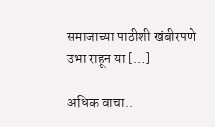समाजाच्या पाठीशी खंबीरपणे उभा राहून या […]

अधिक वाचा..